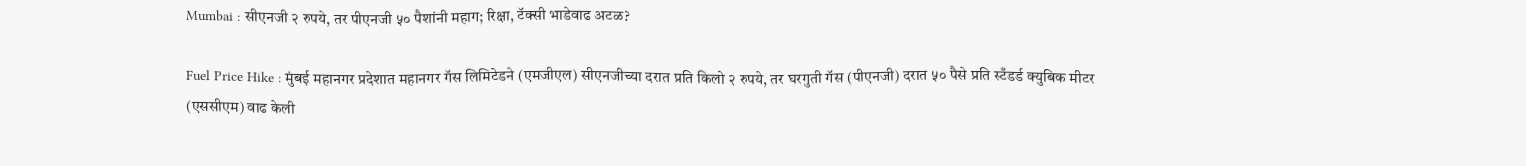Mumbai : सीएनजी २ रुपये, तर पीएनजी ५० पैशांनी महाग; रिक्षा, टॅक्सी भाडेवाढ अटळ?

Fuel Price Hike : मुंबई महानगर प्रदेशात महानगर गॅस लिमिटेडने (एमजीएल) सीएनजीच्या दरात प्रति किलो २ रुपये, तर घरगुती गॅस (पीएनजी) दरात ५० पैसे प्रति स्टँडर्ड क्युबिक मीटर (एससीएम) वाढ केली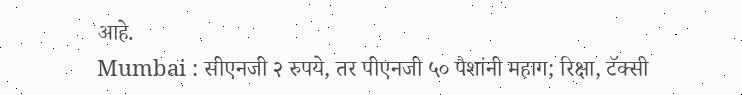आहे.
Mumbai : सीएनजी २ रुपये, तर पीएनजी ५० पैशांनी महाग; रिक्षा, टॅक्सी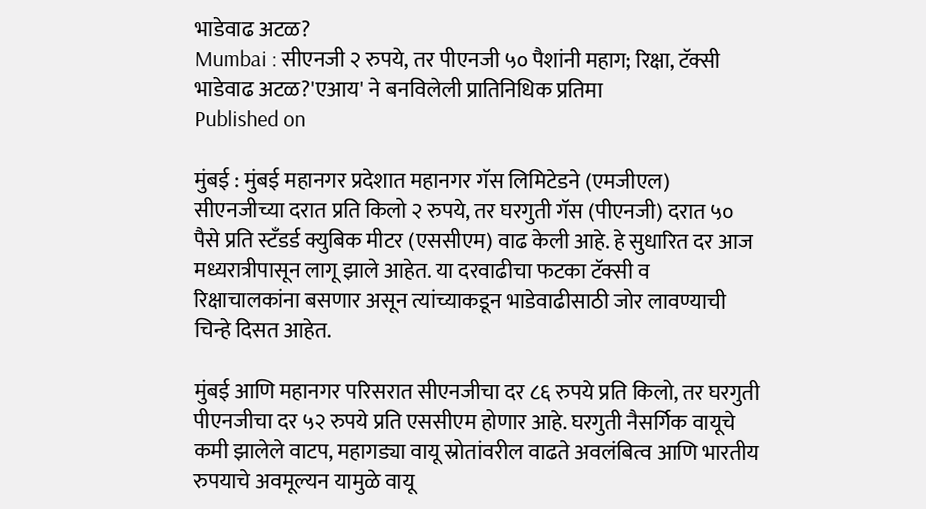भाडेवाढ अटळ?
Mumbai : सीएनजी २ रुपये, तर पीएनजी ५० पैशांनी महाग; रिक्षा, टॅक्सी भाडेवाढ अटळ?'एआय' ने बनविलेली प्रातिनिधिक प्रतिमा
Published on

मुंबई : मुंबई महानगर प्रदेशात महानगर गॅस लिमिटेडने (एमजीएल) सीएनजीच्या दरात प्रति किलो २ रुपये, तर घरगुती गॅस (पीएनजी) दरात ५० पैसे प्रति स्टँडर्ड क्युबिक मीटर (एससीएम) वाढ केली आहे. हे सुधारित दर आज मध्यरात्रीपासून लागू झाले आहेत. या दरवाढीचा फटका टॅक्सी व रिक्षाचालकांना बसणार असून त्यांच्याकडून भाडेवाढीसाठी जोर लावण्याची चिन्हे दिसत आहेत.

मुंबई आणि महानगर परिसरात सीएनजीचा दर ८६ रुपये प्रति किलो, तर घरगुती पीएनजीचा दर ५२ रुपये प्रति एससीएम होणार आहे. घरगुती नैसर्गिक वायूचे कमी झालेले वाटप, महागड्या वायू स्रोतांवरील वाढते अवलंबित्व आणि भारतीय रुपयाचे अवमूल्यन यामुळे वायू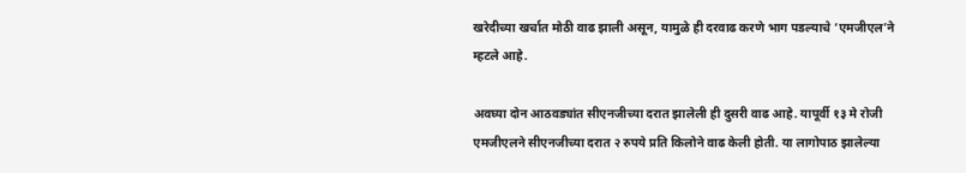खरेदीच्या खर्चात मोठी वाढ झाली असून, यामुळे ही दरवाढ करणे भाग पडल्याचे ‘एमजीएल’ने म्हटले आहे.

अवघ्या दोन आठवड्यांत सीएनजीच्या दरात झालेली ही दुसरी वाढ आहे. यापूर्वी १३ मे रोजी एमजीएलने सीएनजीच्या दरात २ रुपये प्रति किलोने वाढ केली होती. या लागोपाठ झालेल्या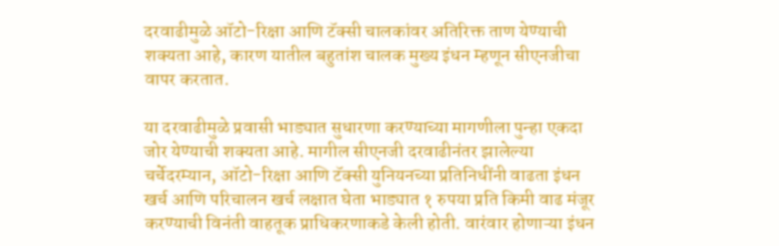दरवाढीमुळे ऑटो-रिक्षा आणि टॅक्सी चालकांवर अतिरिक्त ताण येण्याची शक्यता आहे, कारण यातील बहुतांश चालक मुख्य इंधन म्हणून सीएनजीचा वापर करतात.

या दरवाढीमुळे प्रवासी भाड्यात सुधारणा करण्याच्या मागणीला पुन्हा एकदा जोर येण्याची शक्यता आहे. मागील सीएनजी दरवाढीनंतर झालेल्या चर्चेदरम्यान, ऑटो-रिक्षा आणि टॅक्सी युनियनच्या प्रतिनिधींनी वाढता इंधन खर्च आणि परिचालन खर्च लक्षात घेता भाड्यात १ रुपया प्रति किमी वाढ मंजूर करण्याची विनंती वाहतूक प्राधिकरणाकडे केली होती. वारंवार होणाऱ्या इंधन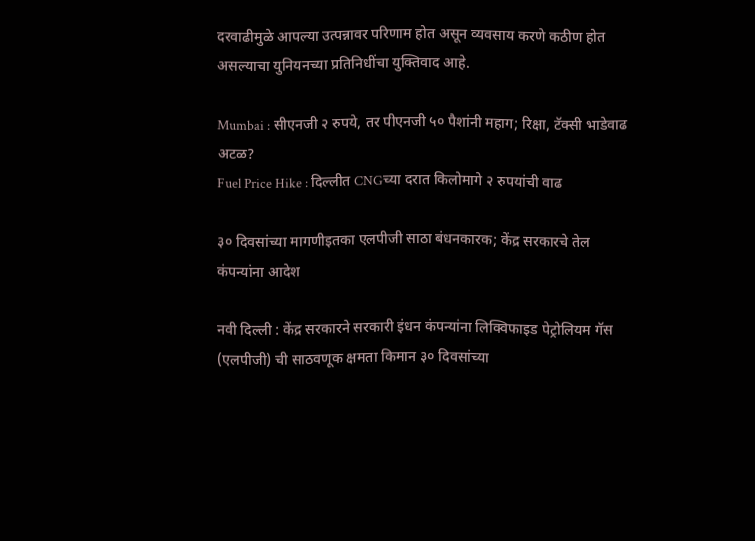दरवाढीमुळे आपल्या उत्पन्नावर परिणाम होत असून व्यवसाय करणे कठीण होत असल्याचा युनियनच्या प्रतिनिधींचा युक्तिवाद आहे.

Mumbai : सीएनजी २ रुपये, तर पीएनजी ५० पैशांनी महाग; रिक्षा, टॅक्सी भाडेवाढ अटळ?
Fuel Price Hike : दिल्लीत CNGच्या दरात किलोमागे २ रुपयांची वाढ

३० दिवसांच्या मागणीइतका एलपीजी साठा बंधनकारक; केंद्र सरकारचे तेल कंपन्यांना आदेश

नवी दिल्ली : केंद्र सरकारने सरकारी इंधन कंपन्यांना लिक्विफाइड पेट्रोलियम गॅस (एलपीजी) ची साठवणूक क्षमता किमान ३० दिवसांच्या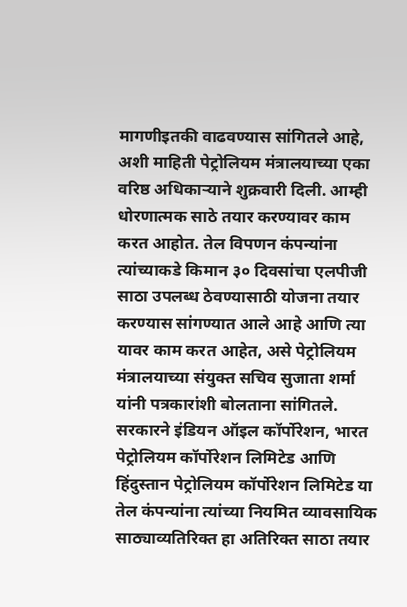मागणीइतकी वाढवण्यास सांगितले आहे, अशी माहिती पेट्रोलियम मंत्रालयाच्या एका वरिष्ठ अधिकाऱ्याने शुक्रवारी दिली. आम्ही धोरणात्मक साठे तयार करण्यावर काम करत आहोत. तेल विपणन कंपन्यांना त्यांच्याकडे किमान ३० दिवसांचा एलपीजी साठा उपलब्ध ठेवण्यासाठी योजना तयार करण्यास सांगण्यात आले आहे आणि त्या यावर काम करत आहेत, असे पेट्रोलियम मंत्रालयाच्या संयुक्त सचिव सुजाता शर्मा यांनी पत्रकारांशी बोलताना सांगितले. सरकारने इंडियन ऑइल कॉर्पोरेशन, भारत पेट्रोलियम कॉर्पोरेशन लिमिटेड आणि हिंदुस्तान पेट्रोलियम कॉर्पोरेशन लिमिटेड या तेल कंपन्यांना त्यांच्या नियमित व्यावसायिक साठ्याव्यतिरिक्त हा अतिरिक्त साठा तयार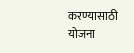करण्यासाठी योजना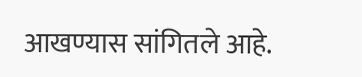आखण्यास सांगितले आहे.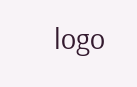logo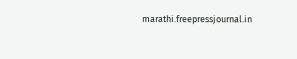marathi.freepressjournal.in